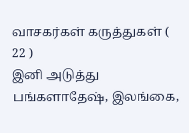வாசகர்கள் கருத்துகள் ( 22 )
இனி அடுத்து பங்களாதேஷ், இலங்கை,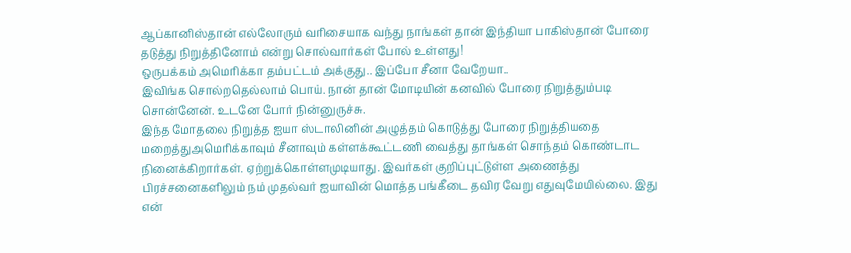ஆப்கானிஸ்தான் எல்லோரும் வரிசையாக வந்து நாங்கள் தான் இந்தியா பாகிஸ்தான் போரை தடுத்து நிறுத்தினோம் என்று சொல்வார்கள் போல் உள்ளது!
ஒருபக்கம் அமெரிக்கா தம்பட்டம் அக்குது.. இப்போ சீனா வேறேயா..
இவிங்க சொல்றதெல்லாம் பொய். நான் தான் மோடியின் கனவில் போரை நிறுத்தும்படி சொன்னேன். உடனே போர் நின்னுருச்சு.
இந்த மோதலை நிறுத்த ஐயா ஸ்டாலினின் அழுத்தம் கொடுத்து போரை நிறுத்தியதை மறைத்துஅமெரிக்காவும் சீனாவும் கள்ளக்கூட்டணி வைத்து தாங்கள் சொந்தம் கொண்டாட நினைக்கிறார்கள். ஏற்றுக்கொள்ளமுடியாது. இவர்கள் குறிப்புட்டுள்ள அணைத்து பிரச்சனைகளிலும் நம் முதல்வர் ஐயாவின் மொத்த பங்கீடை தவிர வேறு எதுவுமேயில்லை. இது என்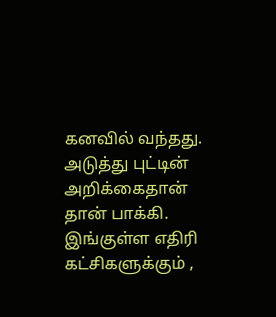கனவில் வந்தது.
அடுத்து புட்டின் அறிக்கைதான் தான் பாக்கி.
இங்குள்ள எதிரி கட்சிகளுக்கும் ,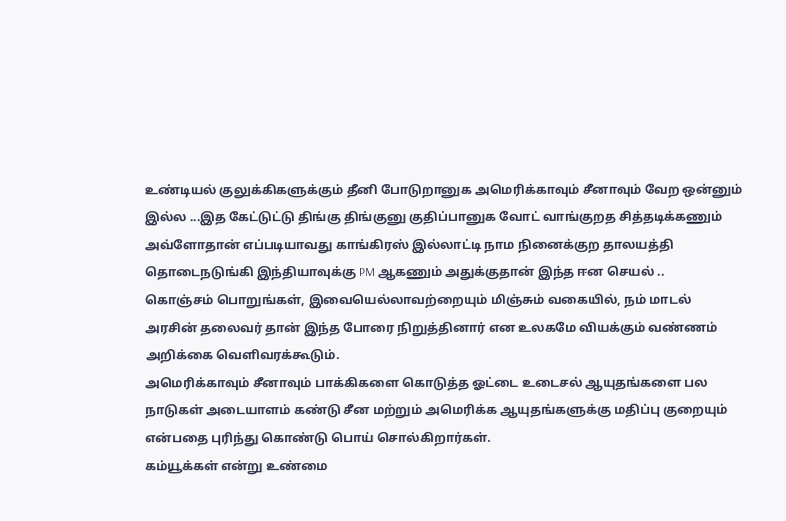உண்டியல் குலுக்கிகளுக்கும் தீனி போடுறானுக அமெரிக்காவும் சீனாவும் வேற ஒன்னும் இல்ல ...இத கேட்டுட்டு திங்கு திங்குனு குதிப்பானுக வோட் வாங்குறத சித்தடிக்கணும் அவ்ளோதான் எப்படியாவது காங்கிரஸ் இல்லாட்டி நாம நினைக்குற தாலயத்தி தொடைநடுங்கி இந்தியாவுக்கு PM ஆகணும் அதுக்குதான் இந்த ஈன செயல் ..
கொஞ்சம் பொறுங்கள், இவையெல்லாவற்றையும் மிஞ்சும் வகையில், நம் மாடல் அரசின் தலைவர் தான் இந்த போரை நிறுத்தினார் என உலகமே வியக்கும் வண்ணம் அறிக்கை வெளிவரக்கூடும்.
அமெரிக்காவும் சீனாவும் பாக்கிகளை கொடுத்த ஓட்டை உடைசல் ஆயுதங்களை பல நாடுகள் அடையாளம் கண்டு சீன மற்றும் அமெரிக்க ஆயுதங்களுக்கு மதிப்பு குறையும் என்பதை புரிந்து கொண்டு பொய் சொல்கிறார்கள்.
கம்யூக்கள் என்று உண்மை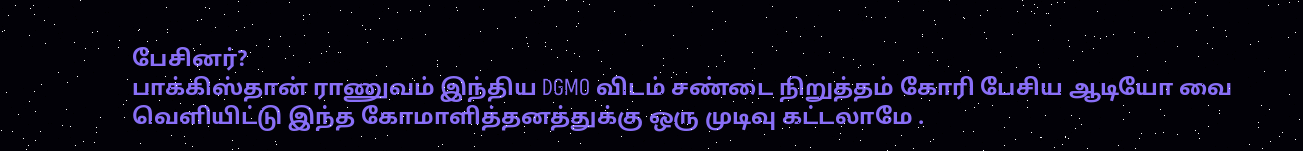பேசினர்?
பாக்கிஸ்தான் ராணுவம் இந்திய DGMO விடம் சண்டை நிறுத்தம் கோரி பேசிய ஆடியோ வை வெளியிட்டு இந்த கோமாளித்தனத்துக்கு ஒரு முடிவு கட்டலாமே .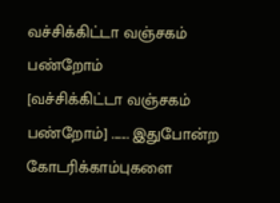வச்சிக்கிட்டா வஞ்சகம் பண்றோம்
[வச்சிக்கிட்டா வஞ்சகம் பண்றோம்] ....... இதுபோன்ற கோடரிக்காம்புகளை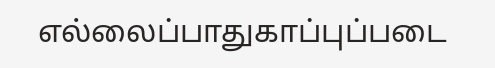எல்லைப்பாதுகாப்புப்படை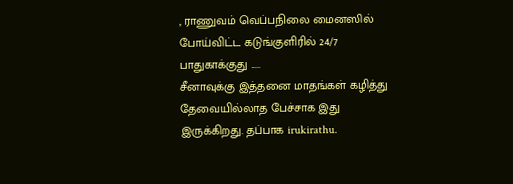, ராணுவம் வெப்பநிலை மைனஸில் போய்விட்ட கடுங்குளிரில் 24/7 பாதுகாக்குது .....
சீனாவுக்கு இத்தனை மாதங்கள் கழித்து தேவையில்லாத பேச்சாக இது இருக்கிறது. தப்பாக irukirathu.